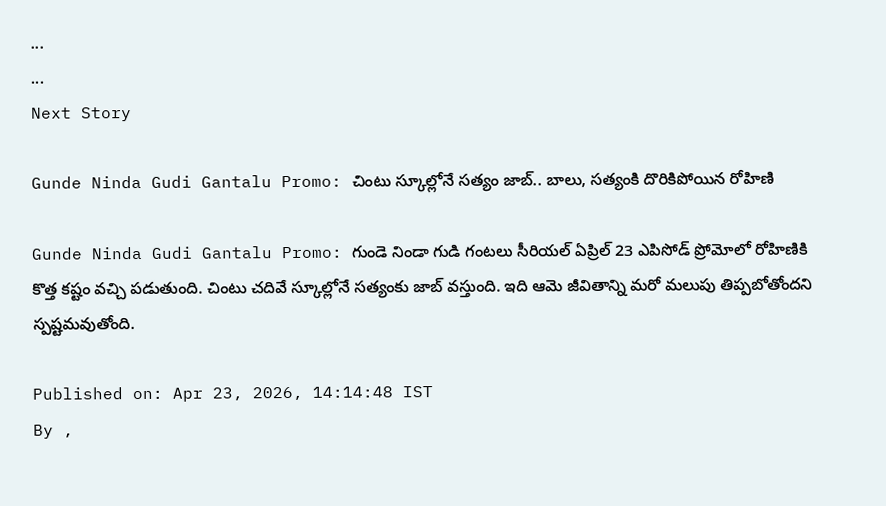...
...
Next Story

Gunde Ninda Gudi Gantalu Promo: చింటు స్కూల్లోనే సత్యం జాబ్.. బాలు, సత్యంకి దొరికిపోయిన రోహిణి

Gunde Ninda Gudi Gantalu Promo: గుండె నిండా గుడి గంటలు సీరియల్ ఏప్రిల్ 23 ఎపిసోడ్ ప్రోమోలో రోహిణికి కొత్త కష్టం వచ్చి పడుతుంది. చింటు చదివే స్కూల్లోనే సత్యంకు జాబ్ వస్తుంది. ఇది ఆమె జీవితాన్ని మరో మలుపు తిప్పబోతోందని స్పష్టమవుతోంది.

Published on: Apr 23, 2026, 14:14:48 IST
By ,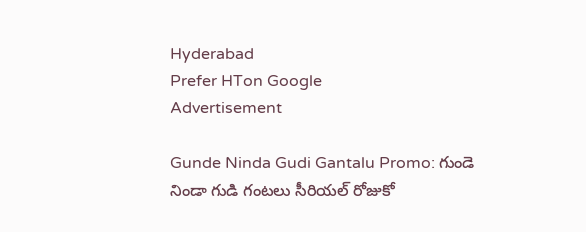Hyderabad
Prefer HTon Google
Advertisement

Gunde Ninda Gudi Gantalu Promo: గుండె నిండా గుడి గంటలు సీరియల్ రోజుకో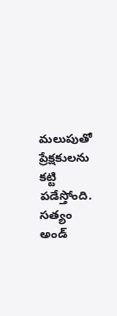మలుపుతో ప్రేక్షకులను కట్టి పడేస్తోంది. సత్యం అండ్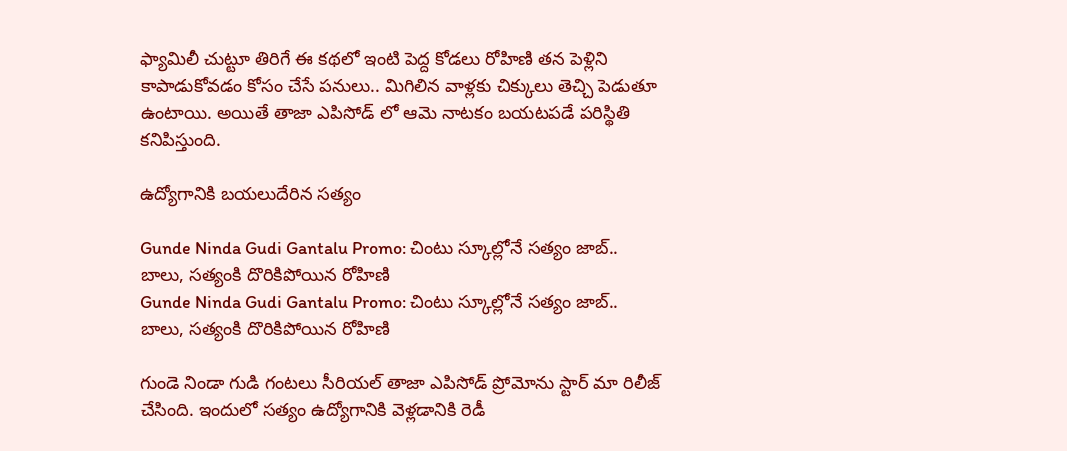ఫ్యామిలీ చుట్టూ తిరిగే ఈ కథలో ఇంటి పెద్ద కోడలు రోహిణి తన పెళ్లిని కాపాడుకోవడం కోసం చేసే పనులు.. మిగిలిన వాళ్లకు చిక్కులు తెచ్చి పెడుతూ ఉంటాయి. అయితే తాజా ఎపిసోడ్ లో ఆమె నాటకం బయటపడే పరిస్థితి కనిపిస్తుంది.

ఉద్యోగానికి బయలుదేరిన సత్యం

Gunde Ninda Gudi Gantalu Promo: చింటు స్కూల్లోనే సత్యం జాబ్.. బాలు, సత్యంకి దొరికిపోయిన రోహిణి
Gunde Ninda Gudi Gantalu Promo: చింటు స్కూల్లోనే సత్యం జాబ్.. బాలు, సత్యంకి దొరికిపోయిన రోహిణి

గుండె నిండా గుడి గంటలు సీరియల్ తాజా ఎపిసోడ్ ప్రోమోను స్టార్ మా రిలీజ్ చేసింది. ఇందులో సత్యం ఉద్యోగానికి వెళ్లడానికి రెడీ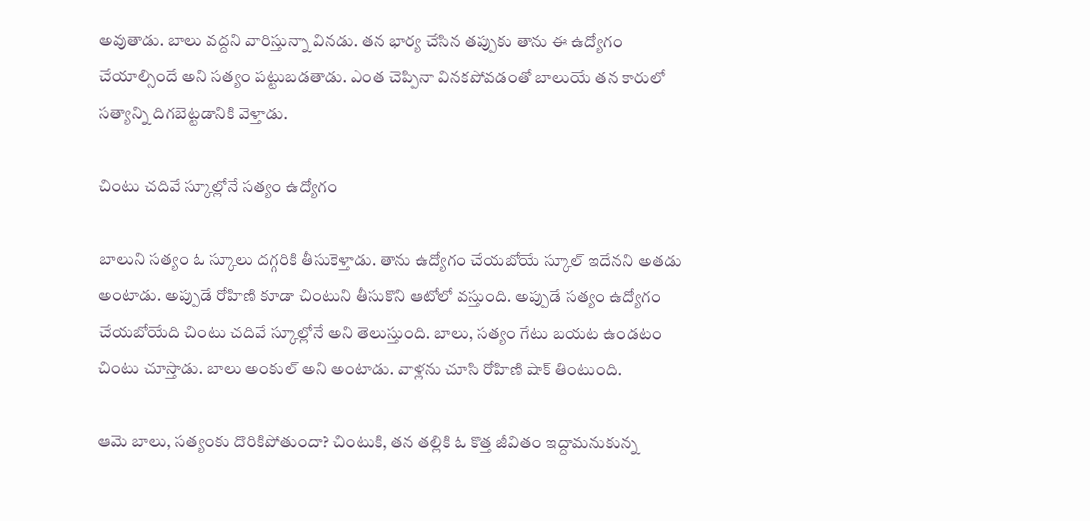అవుతాడు. బాలు వద్దని వారిస్తున్నా వినడు. తన భార్య చేసిన తప్పుకు తాను ఈ ఉద్యోగం చేయాల్సిందే అని సత్యం పట్టుబడతాడు. ఎంత చెప్పినా వినకపోవడంతో బాలుయే తన కారులో సత్యాన్ని దిగబెట్టడానికి వెళ్తాడు.

చింటు చదివే స్కూల్లోనే సత్యం ఉద్యోగం

బాలుని సత్యం ఓ స్కూలు దగ్గరికి తీసుకెళ్తాడు. తాను ఉద్యోగం చేయబోయే స్కూల్ ఇదేనని అతడు అంటాడు. అప్పుడే రోహిణి కూడా చింటుని తీసుకొని ఆటోలో వస్తుంది. అప్పుడే సత్యం ఉద్యోగం చేయబోయేది చింటు చదివే స్కూల్లోనే అని తెలుస్తుంది. బాలు, సత్యం గేటు బయట ఉండటం చింటు చూస్తాడు. బాలు అంకుల్ అని అంటాడు. వాళ్లను చూసి రోహిణి షాక్ తింటుంది.

ఆమె బాలు, సత్యంకు దొరికిపోతుందా? చింటుకి, తన తల్లికి ఓ కొత్త జీవితం ఇద్దామనుకున్న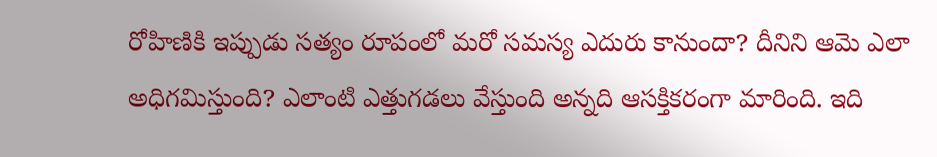రోహిణికి ఇప్పుడు సత్యం రూపంలో మరో సమస్య ఎదురు కానుందా? దీనిని ఆమె ఎలా అధిగమిస్తుంది? ఎలాంటి ఎత్తుగడలు వేస్తుంది అన్నది ఆసక్తికరంగా మారింది. ఇది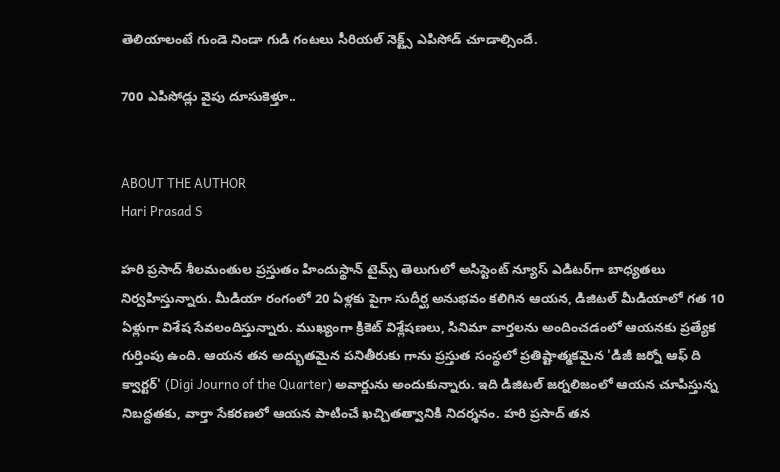తెలియాలంటే గుండె నిండా గుడి గంటలు సీరియల్ నెక్ట్స్ ఎపిసోడ్ చూడాల్సిందే.

700 ఎపిసోడ్లు వైపు దూసుకెళ్తూ..


ABOUT THE AUTHOR
Hari Prasad S

హరి ప్రసాద్ శీలమంతుల ప్రస్తుతం హిందుస్థాన్ టైమ్స్ తెలుగులో అసిస్టెంట్ న్యూస్ ఎడిటర్‌గా బాధ్యతలు నిర్వహిస్తున్నారు. మీడియా రంగంలో 20 ఏళ్లకు పైగా సుదీర్ఘ అనుభవం కలిగిన ఆయన, డిజిటల్ మీడియాలో గత 10 ఏళ్లుగా విశేష సేవలందిస్తున్నారు. ముఖ్యంగా క్రికెట్ విశ్లేషణలు, సినిమా వార్తలను అందించడంలో ఆయనకు ప్రత్యేక గుర్తింపు ఉంది. ఆయన తన అద్భుతమైన పనితీరుకు గాను ప్రస్తుత సంస్థలో ప్రతిష్టాత్మకమైన 'డిజీ జర్నో ఆఫ్ ది క్వార్టర్' (Digi Journo of the Quarter) అవార్డును అందుకున్నారు. ఇది డిజిటల్ జర్నలిజంలో ఆయన చూపిస్తున్న నిబద్ధతకు, వార్తా సేకరణలో ఆయన పాటించే ఖచ్చితత్వానికి నిదర్శనం. హరి ప్రసాద్ తన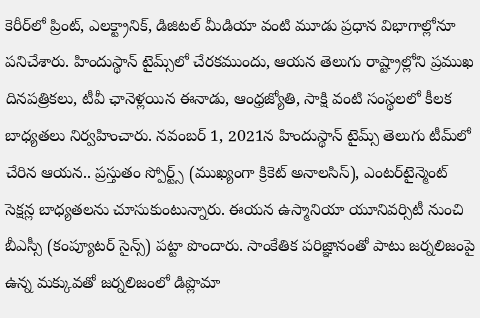కెరీర్‌లో ప్రింట్, ఎలక్ట్రానిక్, డిజిటల్ మీడియా వంటి మూడు ప్రధాన విభాగాల్లోనూ పనిచేశారు. హిందుస్థాన్ టైమ్స్‌లో చేరకముందు, ఆయన తెలుగు రాష్ట్రాల్లోని ప్రముఖ దినపత్రికలు, టీవీ ఛానెళ్లయిన ఈనాడు, ఆంధ్రజ్యోతి, సాక్షి వంటి సంస్థలలో కీలక బాధ్యతలు నిర్వహించారు. నవంబర్ 1, 2021న హిందుస్థాన్ టైమ్స్ తెలుగు టీమ్‌లో చేరిన ఆయన.. ప్రస్తుతం స్పోర్ట్స్ (ముఖ్యంగా క్రికెట్ అనాలసిస్), ఎంటర్‌టైన్మెంట్ సెక్షన్ల బాధ్యతలను చూసుకుంటున్నారు. ఈయన ఉస్మానియా యూనివర్సిటీ నుంచి బీఎస్సీ (కంప్యూటర్ సైన్స్) పట్టా పొందారు. సాంకేతిక పరిజ్ఞానంతో పాటు జర్నలిజంపై ఉన్న మక్కువతో జర్నలిజంలో డిప్లొమా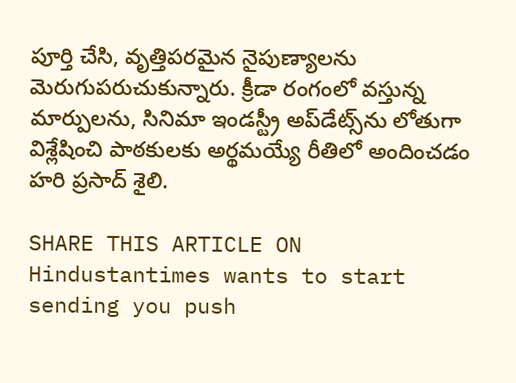పూర్తి చేసి, వృత్తిపరమైన నైపుణ్యాలను మెరుగుపరుచుకున్నారు. క్రీడా రంగంలో వస్తున్న మార్పులను, సినిమా ఇండస్ట్రీ అప్‌డేట్స్‌ను లోతుగా విశ్లేషించి పాఠకులకు అర్థమయ్యే రీతిలో అందించడం హరి ప్రసాద్ శైలి.

SHARE THIS ARTICLE ON
Hindustantimes wants to start sending you push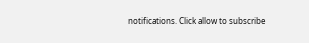notifications. Click allow to subscribe